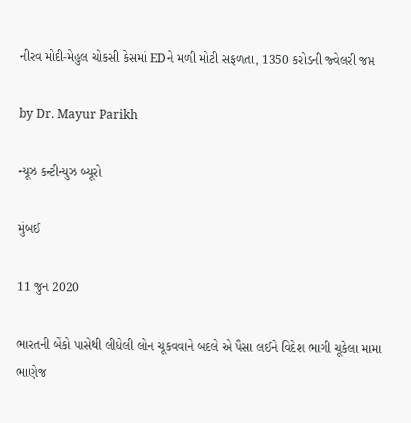નીરવ મોદી-મેહુલ ચોકસી કેસમાં EDને મળી મોટી સફળતા, 1350 કરોડની જ્વેલરી જપ્ત

by Dr. Mayur Parikh

ન્યૂઝ કન્ટીન્યુઝ બ્યૂરો

મુંબઈ

11 જુન 2020

ભારતની બેંકો પાસેથી લીધેલી લોન ચૂકવવાને બદલે એ પૈસા લઈને વિદેશ ભાગી ચૂકેલા મામા ભાણેજ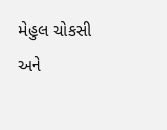મેહુલ ચોકસી અને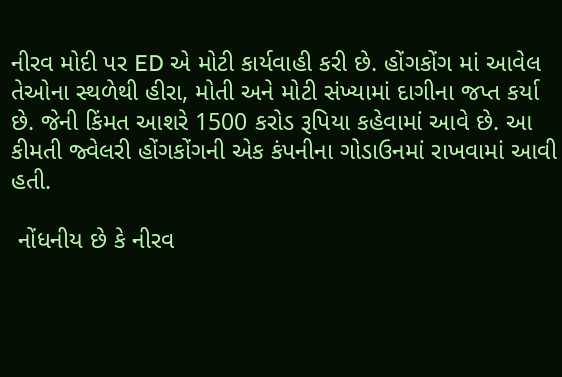નીરવ મોદી પર ED એ મોટી કાર્યવાહી કરી છે. હોંગકોંગ માં આવેલ તેઓના સ્થળેથી હીરા, મોતી અને મોટી સંખ્યામાં દાગીના જપ્ત કર્યા છે. જેની કિંમત આશરે 1500 કરોડ રૂપિયા કહેવામાં આવે છે. આ કીમતી જ્વેલરી હોંગકોંગની એક કંપનીના ગોડાઉનમાં રાખવામાં આવી હતી.

 નોંધનીય છે કે નીરવ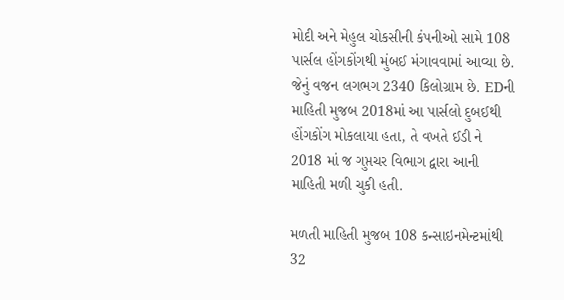મોદી અને મેહુલ ચોકસીની કંપનીઓ સામે 108 પાર્સલ હોંગકોંગથી મુંબઈ મંગાવવામાં આવ્યા છે. જેનું વજન લગભગ 2340 કિલોગ્રામ છે. EDની માહિતી મુજબ 2018માં આ પાર્સલો દુબઈથી હોંગકોંગ મોકલાયા હતા, તે વખતે ઈડી ને 2018 માં જ ગુપ્તચર વિભાગ દ્વારા આની માહિતી મળી ચુકી હતી.

મળતી માહિતી મુજબ 108 કન્સાઇનમેન્ટમાંથી 32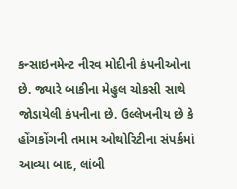કન્સાઇનમેન્ટ નીરવ મોદીની કંપનીઓના છે. જ્યારે બાકીના મેહુલ ચોકસી સાથે જોડાયેલી કંપનીના છે. ઉલ્લેખનીય છે કે હોંગકોંગની તમામ ઓથોરિટીના સંપર્કમાં આવ્યા બાદ, લાંબી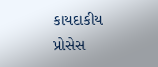કાયદાકીય પ્રોસેસ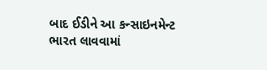બાદ ઈડીને આ કન્સાઇનમેન્ટ ભારત લાવવામાં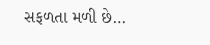સફળતા મળી છે…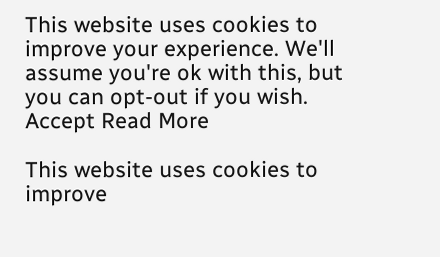This website uses cookies to improve your experience. We'll assume you're ok with this, but you can opt-out if you wish. Accept Read More

This website uses cookies to improve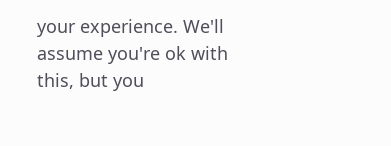your experience. We'll assume you're ok with this, but you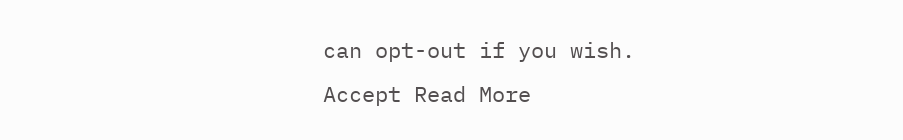can opt-out if you wish. Accept Read More